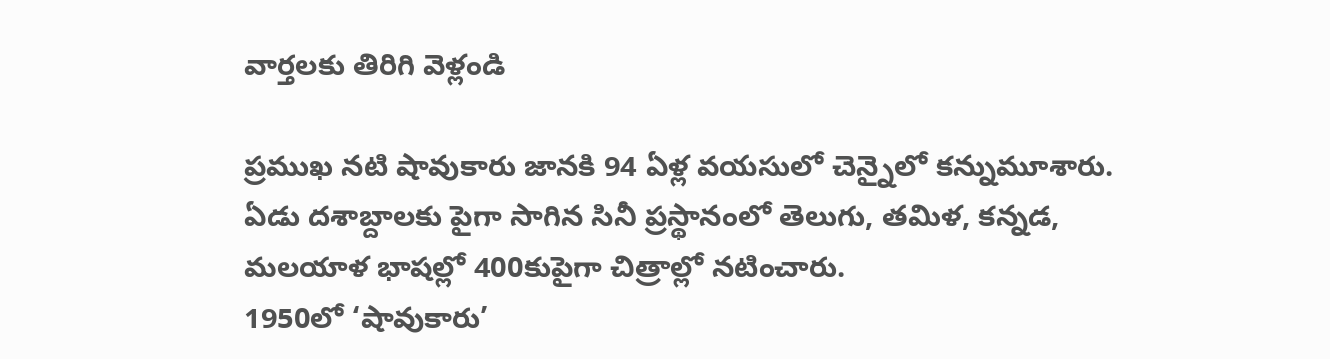వార్తలకు తిరిగి వెళ్లండి

ప్రముఖ నటి షావుకారు జానకి 94 ఏళ్ల వయసులో చెన్నైలో కన్నుమూశారు. ఏడు దశాబ్దాలకు పైగా సాగిన సినీ ప్రస్థానంలో తెలుగు, తమిళ, కన్నడ, మలయాళ భాషల్లో 400కుపైగా చిత్రాల్లో నటించారు.
1950లో ‘షావుకారు’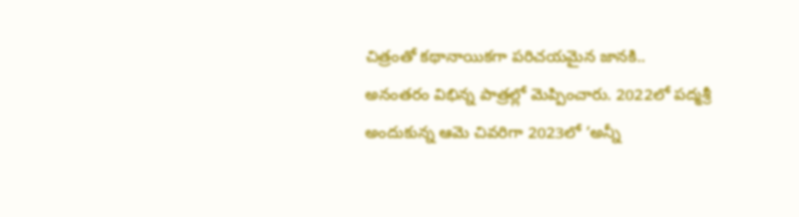చిత్రంతో కథానాయికగా పరిచయమైన జానకి.. అనంతరం విభిన్న పాత్రల్లో మెప్పించారు. 2022లో పద్మశ్రీ అందుకున్న ఆమె చివరిగా 2023లో ‘అన్నీ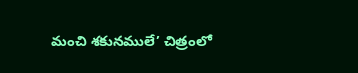మంచి శకునములే’ చిత్రంలో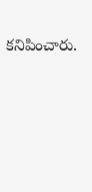కనిపించారు.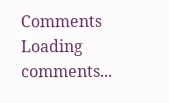Comments
Loading comments...